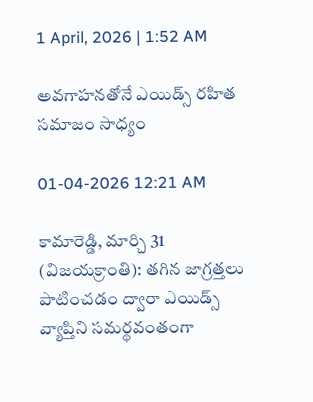1 April, 2026 | 1:52 AM

అవగాహనతోనే ఎయిడ్స్ రహిత సమాజం సాధ్యం

01-04-2026 12:21 AM

కామారెడ్డి, మార్చి 31 (విజయక్రాంతి): తగిన జాగ్రత్తలు పాటించడం ద్వారా ఎయిడ్స్ వ్యాప్తిని సమర్థవంతంగా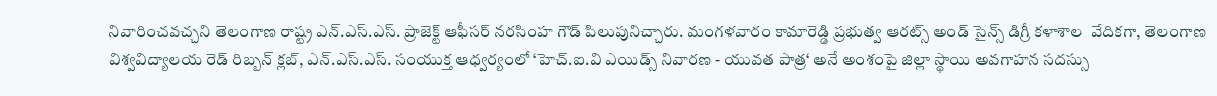నివారించవచ్చని తెలంగాణ రాష్ట్ర ఎన్.ఎస్.ఎస్. ప్రాజెక్ట్ ఆఫీసర్ నరసింహ గౌడ్ పిలుపునిచ్చారు. మంగళవారం కామారెడ్డి ప్రభుత్వ ఆరట్స్ అండ్ సైన్స్ డిగ్రీ కళాశాల  వేదికగా, తెలంగాణ విశ్వవిద్యాలయ రెడ్ రిబ్బన్ క్లబ్, ఎన్.ఎస్.ఎస్. సంయుక్త ఆధ్వర్యంలో ‘హెచ్.ఐ.వి ఎయిడ్స్ నివారణ - యువత పాత్ర‘ అనే అంశంపై జిల్లా స్థాయి అవగాహన సదస్సు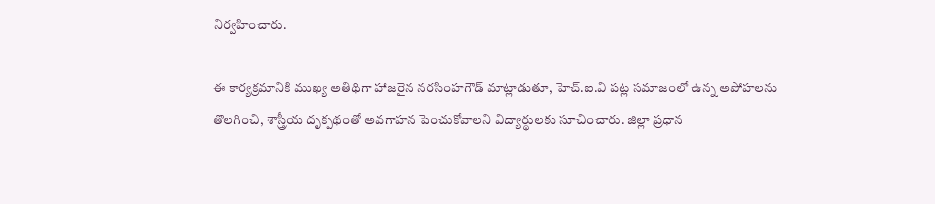నిర్వహించారు.

ఈ కార్యక్రమానికి ముఖ్య అతిథిగా హాజరైన నరసింహగౌడ్ మాట్లాడుతూ, హెచ్.ఐ.వి పట్ల సమాజంలో ఉన్న అపోహలను తొలగించి, శాస్త్రీయ దృక్పథంతో అవగాహన పెంచుకోవాలని విద్యార్థులకు సూచించారు. జిల్లా ప్రధాన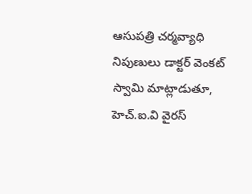ఆసుపత్రి చర్మవ్యాధి నిపుణులు డాక్టర్ వెంకట్ స్వామి మాట్లాడుతూ, హెచ్.ఐ.వి వైరస్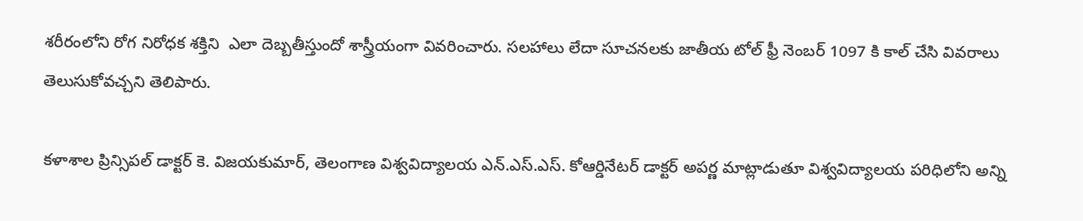శరీరంలోని రోగ నిరోధక శక్తిని  ఎలా దెబ్బతీస్తుందో శాస్త్రీయంగా వివరించారు. సలహాలు లేదా సూచనలకు జాతీయ టోల్ ఫ్రీ నెంబర్ 1097 కి కాల్ చేసి వివరాలు తెలుసుకోవచ్చని తెలిపారు.

కళాశాల ప్రిన్సిపల్ డాక్టర్ కె. విజయకుమార్, తెలంగాణ విశ్వవిద్యాలయ ఎన్.ఎస్.ఎస్. కోఆర్డినేటర్ డాక్టర్ అపర్ణ మాట్లాడుతూ విశ్వవిద్యాలయ పరిధిలోని అన్ని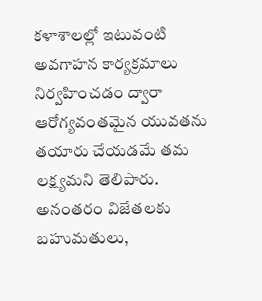కళాశాలల్లో ఇటువంటి అవగాహన కార్యక్రమాలు నిర్వహించడం ద్వారా ఆరోగ్యవంతమైన యువతను తయారు చేయడమే తమ లక్ష్యమని తెలిపారు. అనంతరం విజేతలకు బహుమతులు,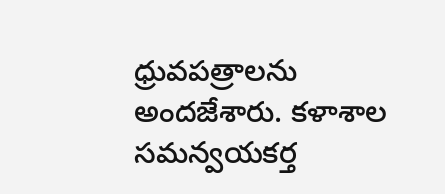ధ్రువపత్రాలను అందజేశారు. కళాశాల సమన్వయకర్త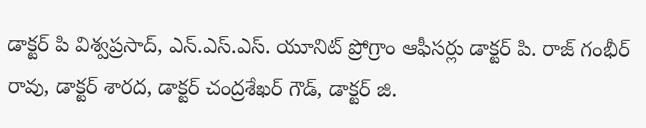డాక్టర్ పి విశ్వప్రసాద్, ఎన్.ఎస్.ఎస్. యూనిట్ ప్రోగ్రాం ఆఫీసర్లు డాక్టర్ పి. రాజ్ గంభీర్ రావు, డాక్టర్ శారద, డాక్టర్ చంద్రశేఖర్ గౌడ్, డాక్టర్ జి.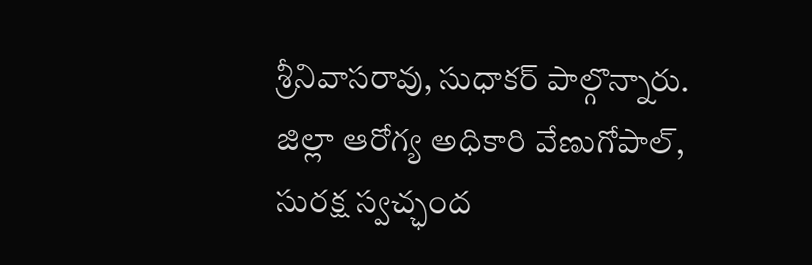శ్రీనివాసరావు, సుధాకర్ పాల్గొన్నారు.  జిల్లా ఆరోగ్య అధికారి వేణుగోపాల్, సురక్ష స్వచ్ఛంద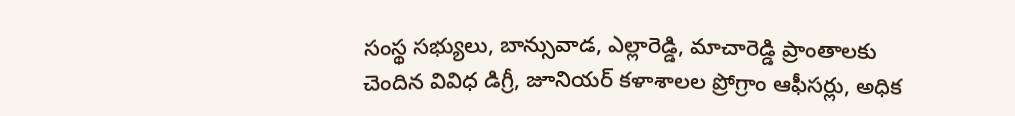సంస్థ సభ్యులు, బాన్సువాడ, ఎల్లారెడ్డి, మాచారెడ్డి ప్రాంతాలకు చెందిన వివిధ డిగ్రీ, జూనియర్ కళాశాలల ప్రోగ్రాం ఆఫీసర్లు, అధిక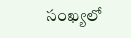సంఖ్యలో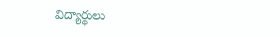విద్యార్థులు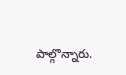పాల్గొన్నారు.